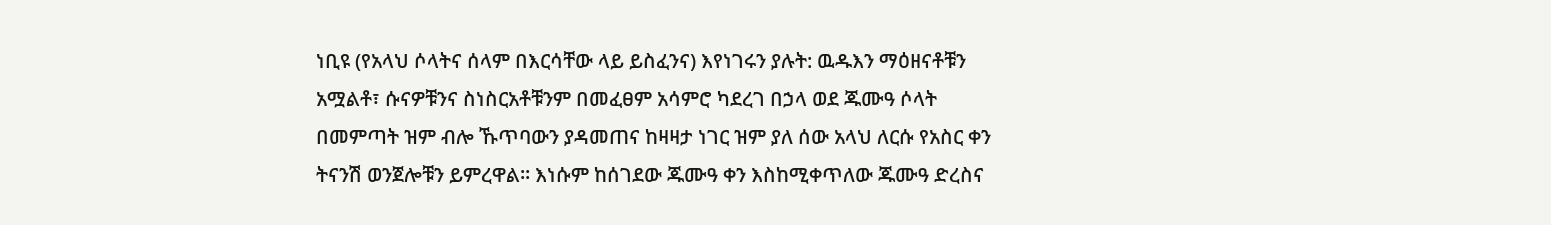ነቢዩ (የአላህ ሶላትና ሰላም በእርሳቸው ላይ ይስፈንና) እየነገሩን ያሉት: ዉዱእን ማዕዘናቶቹን አሟልቶ፣ ሱናዎቹንና ስነስርአቶቹንም በመፈፀም አሳምሮ ካደረገ በኃላ ወደ ጁሙዓ ሶላት በመምጣት ዝም ብሎ ኹጥባውን ያዳመጠና ከዛዛታ ነገር ዝም ያለ ሰው አላህ ለርሱ የአስር ቀን ትናንሽ ወንጀሎቹን ይምረዋል። እነሱም ከሰገደው ጁሙዓ ቀን እስከሚቀጥለው ጁሙዓ ድረስና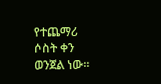የተጨማሪ ሶስት ቀን ወንጀል ነው።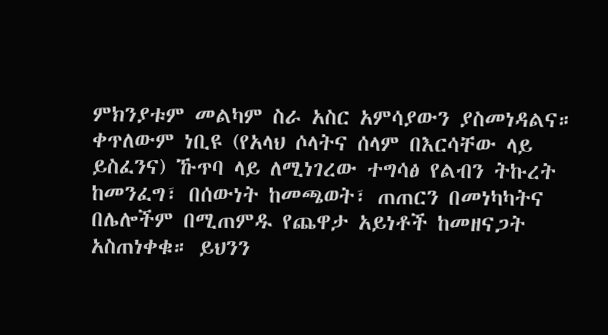ምክንያቱም መልካም ስራ አስር አምሳያውን ያስመነዳልና። ቀጥለውም ነቢዩ (የአላህ ሶላትና ሰላም በእርሳቸው ላይ ይስፈንና) ኹጥባ ላይ ለሚነገረው ተግሳፅ የልብን ትኩረት ከመንፈግ፣ በሰውነት ከመጫወት፣ ጠጠርን በመነካካትና በሌሎችም በሚጠምዱ የጨዋታ አይነቶች ከመዘናጋት አስጠነቀቁ። ይህንን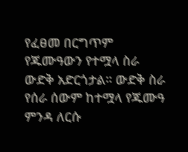የፈፀመ በርግጥም የጁሙዓውን የተሟላ ስራ ውድቅ አድርጎታል። ውድቅ ስራ የሰራ ሰውም ከተሟላ የጁሙዓ ምንዳ ለርሱ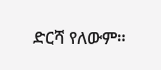ድርሻ የለውም።